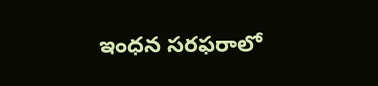ఇంధన సరఫరాలో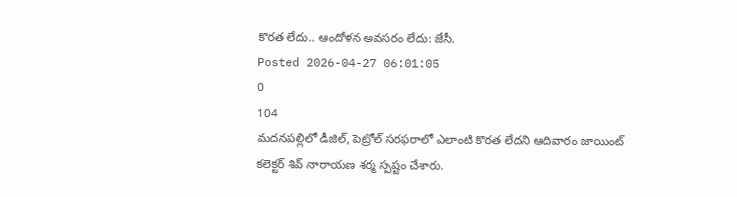కొరత లేదు.. ఆందోళన అవసరం లేదు: జేసీ.
Posted 2026-04-27 06:01:05
0
104
మదనపల్లిలో డీజిల్, పెట్రోల్ సరఫరాలో ఎలాంటి కొరత లేదని ఆదివారం జాయింట్ కలెక్టర్ శివ్ నారాయణ శర్మ స్పష్టం చేశారు.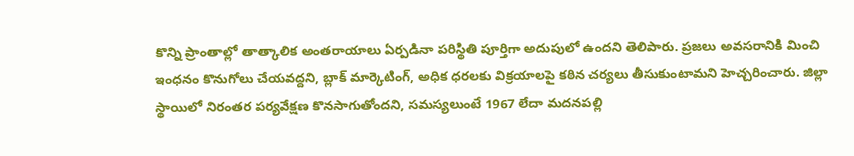కొన్ని ప్రాంతాల్లో తాత్కాలిక అంతరాయాలు ఏర్పడినా పరిస్థితి పూర్తిగా అదుపులో ఉందని తెలిపారు. ప్రజలు అవసరానికి మించి ఇంధనం కొనుగోలు చేయవద్దని, బ్లాక్ మార్కెటింగ్, అధిక ధరలకు విక్రయాలపై కఠిన చర్యలు తీసుకుంటామని హెచ్చరించారు. జిల్లా స్థాయిలో నిరంతర పర్యవేక్షణ కొనసాగుతోందని, సమస్యలుంటే 1967 లేదా మదనపల్లి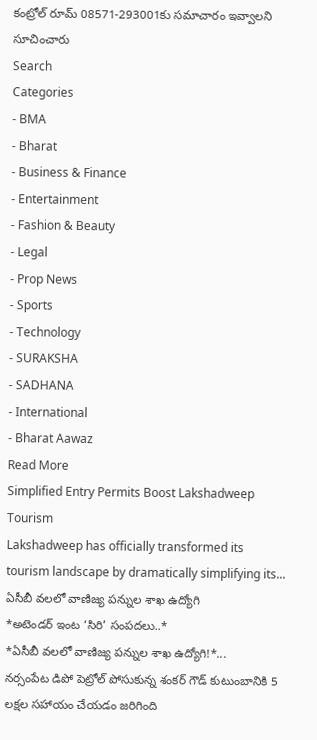కంట్రోల్ రూమ్ 08571-293001కు సమాచారం ఇవ్వాలని సూచించారు
Search
Categories
- BMA
- Bharat
- Business & Finance
- Entertainment
- Fashion & Beauty
- Legal
- Prop News
- Sports
- Technology
- SURAKSHA
- SADHANA
- International
- Bharat Aawaz
Read More
Simplified Entry Permits Boost Lakshadweep Tourism
Lakshadweep has officially transformed its tourism landscape by dramatically simplifying its...
ఏసీబీ వలలో వాణిజ్య పన్నుల శాఖ ఉద్యోగి
*అటెండర్ ఇంట ‘సిరి’ సంపదలు..*
*ఏసీబీ వలలో వాణిజ్య పన్నుల శాఖ ఉద్యోగి!*...
నర్సంపేట డిపో పెట్రోల్ పోసుకున్న శంకర్ గౌడ్ కుటుంబానికి 5 లక్షల సహాయం చేయడం జరిగింది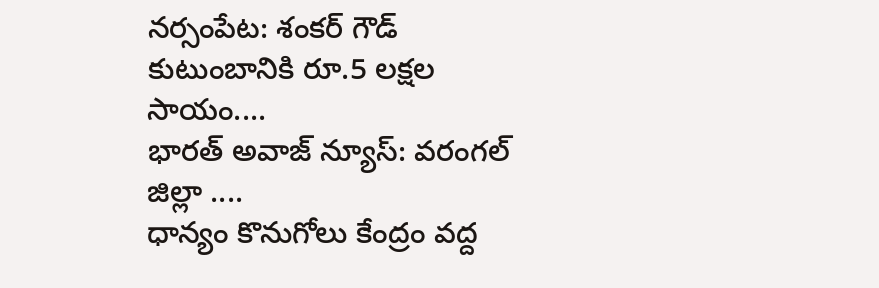నర్సంపేట: శంకర్ గౌడ్ కుటుంబానికి రూ.5 లక్షల సాయం....
భారత్ అవాజ్ న్యూస్: వరంగల్ జిల్లా ....
ధాన్యం కొనుగోలు కేంద్రం వద్ద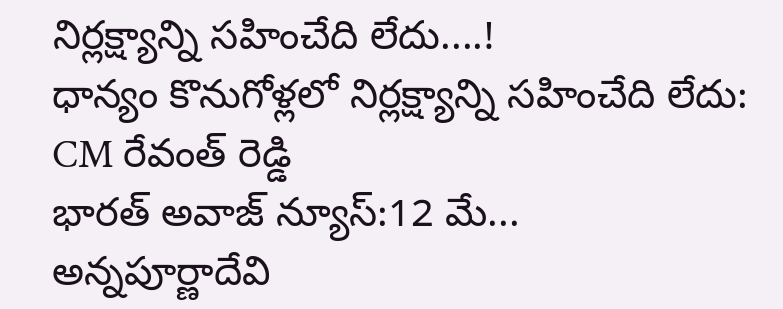నిర్లక్ష్యాన్ని సహించేది లేదు....!
ధాన్యం కొనుగోళ్లలో నిర్లక్ష్యాన్ని సహించేది లేదు: CM రేవంత్ రెడ్డి
భారత్ అవాజ్ న్యూస్:12 మే...
అన్నపూర్ణాదేవి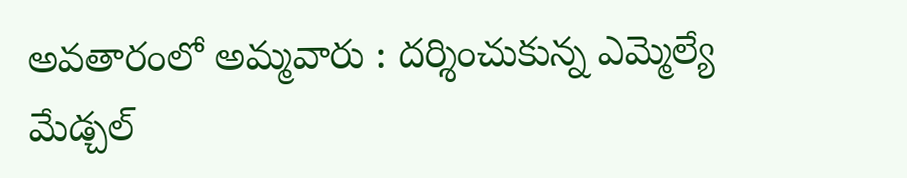అవతారంలో అమ్మవారు : దర్శించుకున్న ఎమ్మెల్యే
మేడ్చల్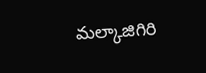మల్కాజిగిరి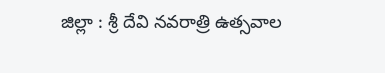జిల్లా : శ్రీ దేవి నవరాత్రి ఉత్సవాల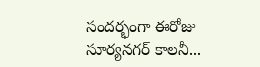సందర్భంగా ఈరోజు సూర్యనగర్ కాలనీ...